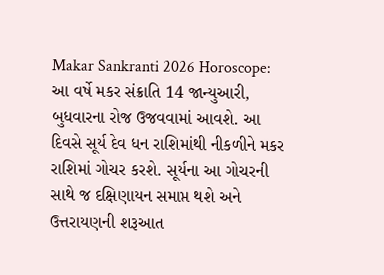Makar Sankranti 2026 Horoscope: આ વર્ષે મકર સંક્રાતિ 14 જાન્યુઆરી, બુધવારના રોજ ઉજવવામાં આવશે. આ દિવસે સૂર્ય દેવ ધન રાશિમાંથી નીકળીને મકર રાશિમાં ગોચર કરશે. સૂર્યના આ ગોચરની સાથે જ દક્ષિણાયન સમાપ્ત થશે અને ઉત્તરાયણની શરૂઆત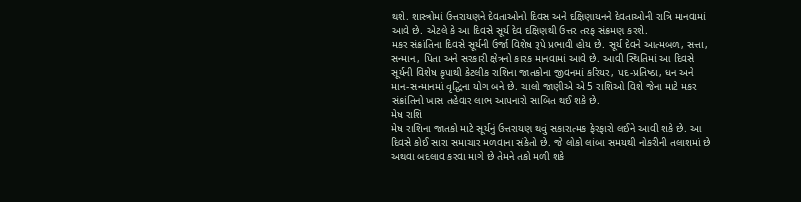થશે. શાસ્ત્રોમાં ઉત્તરાયણને દેવતાઓનો દિવસ અને દક્ષિણાયનને દેવતાઓની રાત્રિ માનવામાં આવે છે. એટલે કે આ દિવસે સૂર્ય દેવ દક્ષિણથી ઉત્તર તરફ સંક્રમણ કરશે.
મકર સંક્રાંતિના દિવસે સૂર્યની ઉર્જા વિશેષ રૂપે પ્રભાવી હોય છે. સૂર્ય દેવને આત્મબળ, સત્તા, સન્માન, પિતા અને સરકારી ક્ષેત્રનો કારક માનવામાં આવે છે. આવી સ્થિતિમાં આ દિવસે સૂર્યની વિશેષ કૃપાથી કેટલીક રાશિના જાતકોના જીવનમાં કરિયર, પદ-પ્રતિષ્ઠા, ધન અને માન-સન્માનમાં વૃદ્ધિના યોગ બને છે. ચાલો જાણીએ એ 5 રાશિઓ વિશે જેના માટે મકર સંક્રાંતિનો ખાસ તહેવાર લાભ આપનારો સાબિત થઈ શકે છે.
મેષ રાશિ
મેષ રાશિના જાતકો માટે સૂર્યનું ઉત્તરાયણ થવું સકારાત્મક ફેરફારો લઈને આવી શકે છે. આ દિવસે કોઈ સારા સમાચાર મળવાના સંકેતો છે. જે લોકો લાંબા સમયથી નોકરીની તલાશમાં છે અથવા બદલાવ કરવા માગે છે તેમને તકો મળી શકે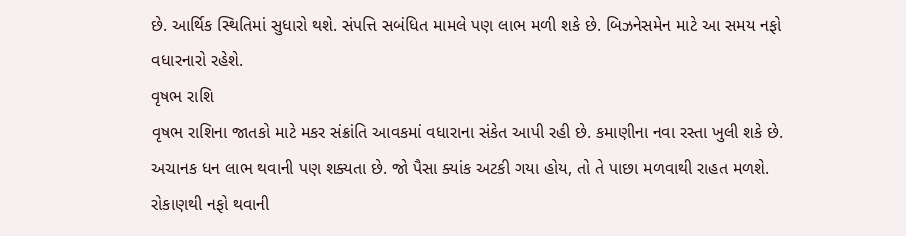છે. આર્થિક સ્થિતિમાં સુધારો થશે. સંપત્તિ સબંધિત મામલે પણ લાભ મળી શકે છે. બિઝનેસમેન માટે આ સમય નફો વધારનારો રહેશે.
વૃષભ રાશિ
વૃષભ રાશિના જાતકો માટે મકર સંક્રાંતિ આવકમાં વધારાના સંકેત આપી રહી છે. કમાણીના નવા રસ્તા ખુલી શકે છે. અચાનક ધન લાભ થવાની પણ શક્યતા છે. જો પૈસા ક્યાંક અટકી ગયા હોય, તો તે પાછા મળવાથી રાહત મળશે. રોકાણથી નફો થવાની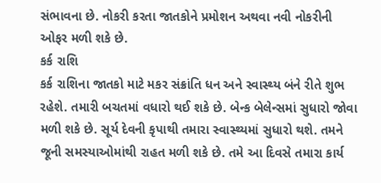સંભાવના છે. નોકરી કરતા જાતકોને પ્રમોશન અથવા નવી નોકરીની ઓફર મળી શકે છે.
કર્ક રાશિ
કર્ક રાશિના જાતકો માટે મકર સંક્રાંતિ ધન અને સ્વાસ્થ્ય બંને રીતે શુભ રહેશે. તમારી બચતમાં વધારો થઈ શકે છે. બેન્ક બેલેન્સમાં સુધારો જોવા મળી શકે છે. સૂર્ય દેવની કૃપાથી તમારા સ્વાસ્થ્યમાં સુધારો થશે. તમને જૂની સમસ્યાઓમાંથી રાહત મળી શકે છે. તમે આ દિવસે તમારા કાર્ય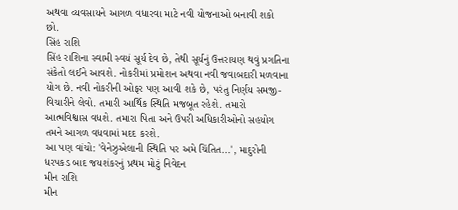અથવા વ્યવસાયને આગળ વધારવા માટે નવી યોજનાઓ બનાવી શકો છો.
સિંહ રાશિ
સિંહ રાશિના સ્વામી સ્વયં સૂર્ય દેવ છે, તેથી સૂર્યનું ઉત્તરાયણ થવું પ્રગતિના સંકેતો લઈને આવશે. નોકરીમાં પ્રમોશન અથવા નવી જવાબદારી મળવાના યોગ છે. નવી નોકરીની ઓફર પણ આવી શકે છે, પરંતુ નિર્ણય સમજી-વિચારીને લેવો. તમારી આર્થિક સ્થિતિ મજબૂત રહેશે. તમારો આત્મવિશ્વાસ વધશે. તમારા પિતા અને ઉપરી અધિકારીઓનો સહયોગ તમને આગળ વધવામાં મદદ કરશે.
આ પણ વાંચો: 'વેનેઝુએલાની સ્થિતિ પર અમે ચિંતિત...', માદુરોની ધરપકડ બાદ જયશંકરનું પ્રથમ મોટું નિવેદન
મીન રાશિ
મીન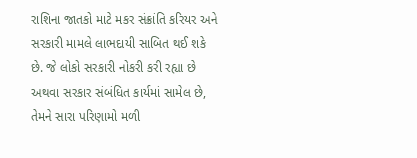રાશિના જાતકો માટે મકર સંક્રાંતિ કરિયર અને સરકારી મામલે લાભદાયી સાબિત થઈ શકે છે. જે લોકો સરકારી નોકરી કરી રહ્યા છે અથવા સરકાર સંબંધિત કાર્યમાં સામેલ છે, તેમને સારા પરિણામો મળી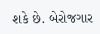શકે છે. બેરોજગાર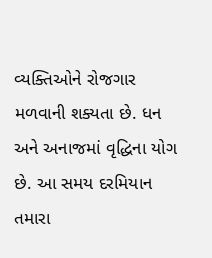વ્યક્તિઓને રોજગાર મળવાની શક્યતા છે. ધન અને અનાજમાં વૃદ્ધિના યોગ છે. આ સમય દરમિયાન તમારા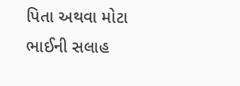પિતા અથવા મોટા ભાઈની સલાહ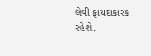લેવી ફાયદાકારક રહેશે.